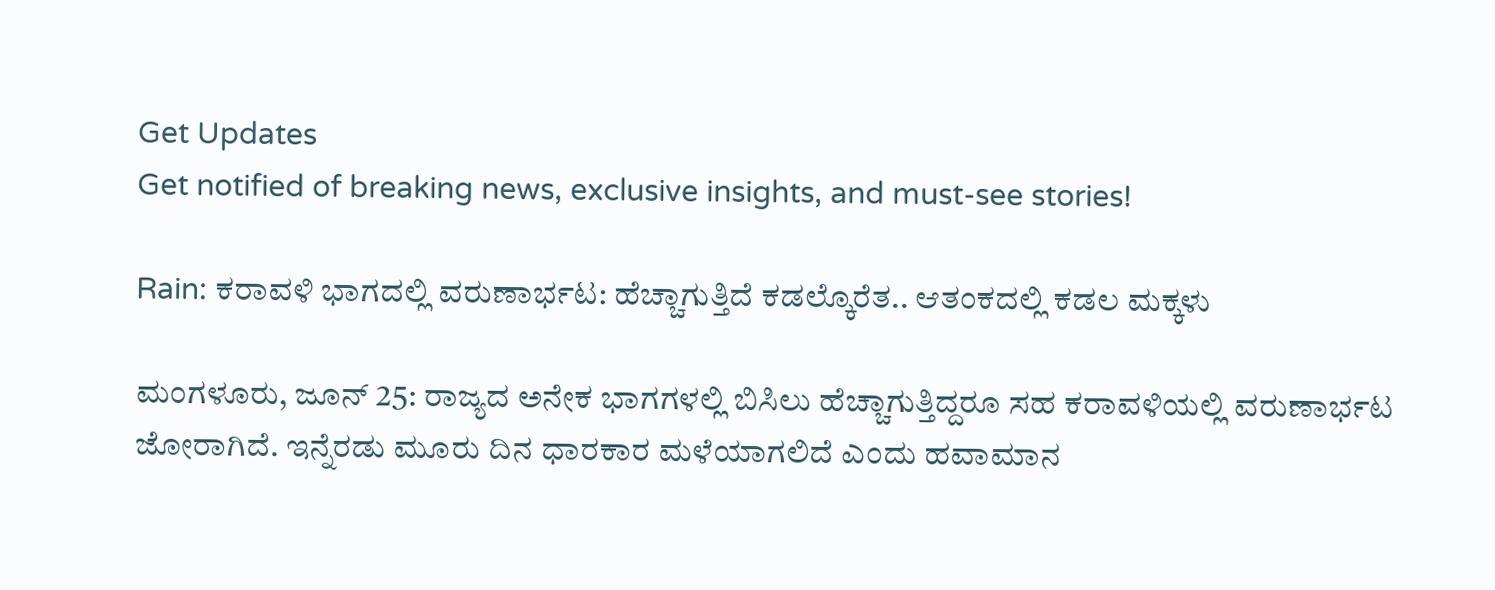Get Updates
Get notified of breaking news, exclusive insights, and must-see stories!

Rain: ಕರಾವಳಿ ಭಾಗದಲ್ಲಿ ವರುಣಾರ್ಭಟ: ಹೆಚ್ಚಾಗುತ್ತಿದೆ ಕಡಲ್ಕೊರೆತ.. ಆತಂಕದಲ್ಲಿ ಕಡಲ ಮಕ್ಕಳು

ಮಂಗಳೂರು, ಜೂನ್‌ 25: ರಾಜ್ಯದ ಅನೇಕ ಭಾಗಗಳಲ್ಲಿ ಬಿಸಿಲು ಹೆಚ್ಚಾಗುತ್ತಿದ್ದರೂ ಸಹ ಕರಾವಳಿಯಲ್ಲಿ ವರುಣಾರ್ಭಟ ಜೋರಾಗಿದೆ. ಇನ್ನೆರಡು ಮೂರು ದಿನ ಧಾರಕಾರ ಮಳೆಯಾಗಲಿದೆ ಎಂದು ಹವಾಮಾನ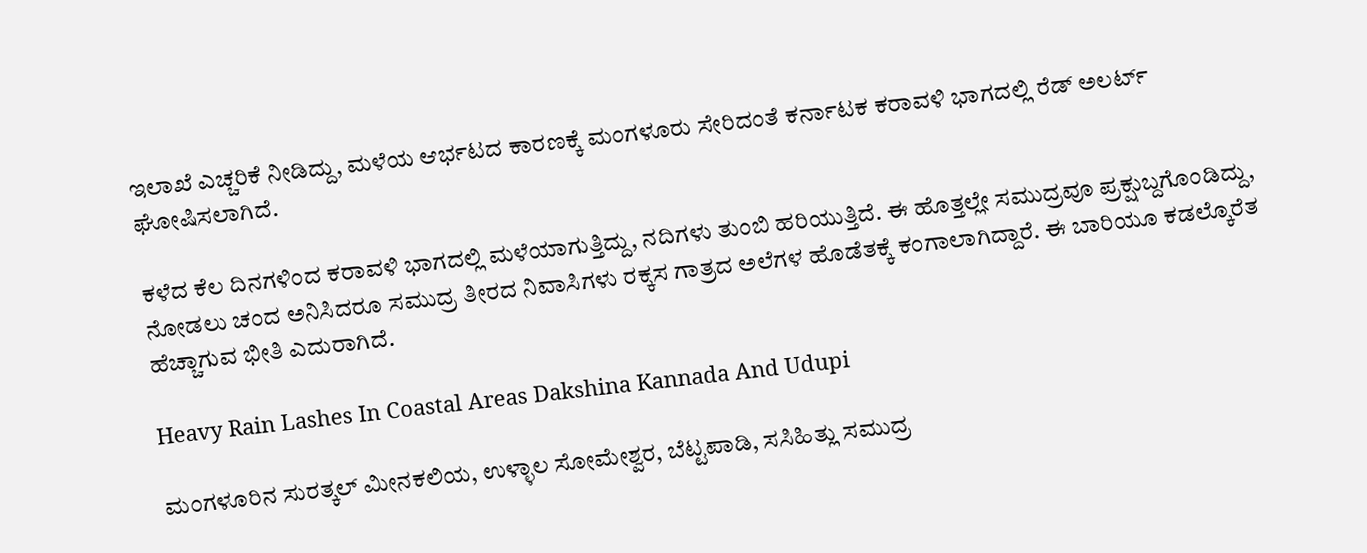ಇಲಾಖೆ ಎಚ್ಚರಿಕೆ ನೀಡಿದ್ದು, ಮಳೆಯ ಆರ್ಭಟದ ಕಾರಣಕ್ಕೆ ಮಂಗಳೂರು ಸೇರಿದಂತೆ ಕರ್ನಾಟಕ ಕರಾವಳಿ ಭಾಗದಲ್ಲಿ ರೆಡ್ ಅಲರ್ಟ್ ಘೋಷಿಸಲಾಗಿದೆ.

ಕಳೆದ ಕೆಲ ದಿನಗಳಿಂದ ಕರಾವಳಿ ಭಾಗದಲ್ಲಿ ಮಳೆಯಾಗುತ್ತಿದ್ದು, ನದಿಗಳು ತುಂಬಿ ಹರಿಯುತ್ತಿದೆ. ಈ ಹೊತ್ತಲ್ಲೇ ಸಮುದ್ರವೂ ಪ್ರಕ್ಷುಬ್ದಗೊಂಡಿದ್ದು, ನೋಡಲು ಚಂದ ಅನಿಸಿದರೂ ಸಮುದ್ರ ತೀರದ ನಿವಾಸಿಗಳು ರಕ್ಕಸ ಗಾತ್ರದ ಅಲೆಗಳ ಹೊಡೆತಕ್ಕೆ ಕಂಗಾಲಾಗಿದ್ದಾರೆ. ಈ ಬಾರಿಯೂ ಕಡಲ್ಕೊರೆತ ಹೆಚ್ಚಾಗುವ ಭೀತಿ ಎದುರಾಗಿದೆ.

Heavy Rain Lashes In Coastal Areas Dakshina Kannada And Udupi

ಮಂಗಳೂರಿನ ಸುರತ್ಕಲ್ ಮೀನಕಲಿಯ, ಉಳ್ಳಾಲ ಸೋಮೇಶ್ವರ, ಬೆಟ್ಟಪಾಡಿ, ಸಸಿಹಿತ್ಲು ಸಮುದ್ರ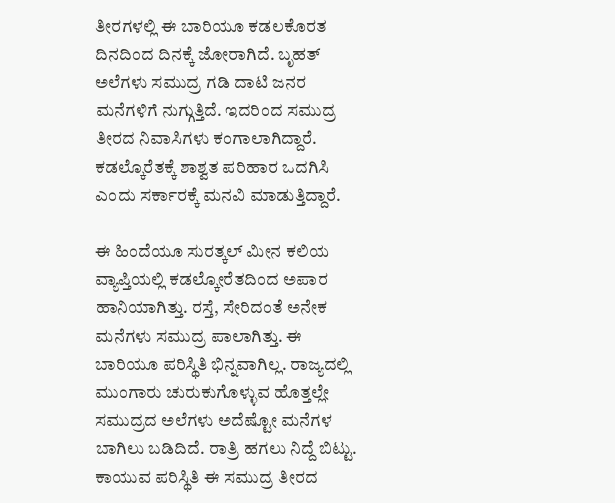ತೀರಗಳಲ್ಲಿ ಈ ಬಾರಿಯೂ ಕಡಲಕೊರತ ದಿನದಿಂದ ದಿನಕ್ಕೆ ಜೋರಾಗಿದೆ. ಬೃಹತ್ ಅಲೆಗಳು ಸಮುದ್ರ ಗಡಿ ದಾಟಿ ಜನರ ಮನೆಗಳಿಗೆ ನುಗ್ಗುತ್ತಿದೆ. ಇದರಿಂದ ಸಮುದ್ರ ತೀರದ ನಿವಾಸಿಗಳು ಕಂಗಾಲಾಗಿದ್ದಾರೆ. ಕಡಲ್ಕೊರೆತಕ್ಕೆ ಶಾಶ್ವತ ಪರಿಹಾರ ಒದಗಿಸಿ ಎಂದು ಸರ್ಕಾರಕ್ಕೆ ಮನವಿ ಮಾಡುತ್ತಿದ್ದಾರೆ.

ಈ ಹಿಂದೆಯೂ ಸುರತ್ಕಲ್ ಮೀನ ಕಲಿಯ ವ್ಯಾಪ್ತಿಯಲ್ಲಿ ಕಡಲ್ಕೋರೆತದಿಂದ ಅಪಾರ ಹಾನಿಯಾಗಿತ್ತು. ರಸ್ತೆ, ಸೇರಿದಂತೆ ಅನೇಕ ಮನೆಗಳು ಸಮುದ್ರ ಪಾಲಾಗಿತ್ತು. ಈ ಬಾರಿಯೂ ಪರಿಸ್ಥಿತಿ ಭಿನ್ನವಾಗಿಲ್ಲ. ರಾಜ್ಯದಲ್ಲಿ ಮುಂಗಾರು ಚುರುಕುಗೊಳ್ಳುವ ಹೊತ್ತಲ್ಲೇ ಸಮುದ್ರದ ಅಲೆಗಳು ಅದೆಷ್ಟೋ ಮನೆಗಳ ಬಾಗಿಲು ಬಡಿದಿದೆ. ರಾತ್ರಿ ಹಗಲು ನಿದ್ದೆ ಬಿಟ್ಟು. ಕಾಯುವ ಪರಿಸ್ಥಿತಿ ಈ ಸಮುದ್ರ ತೀರದ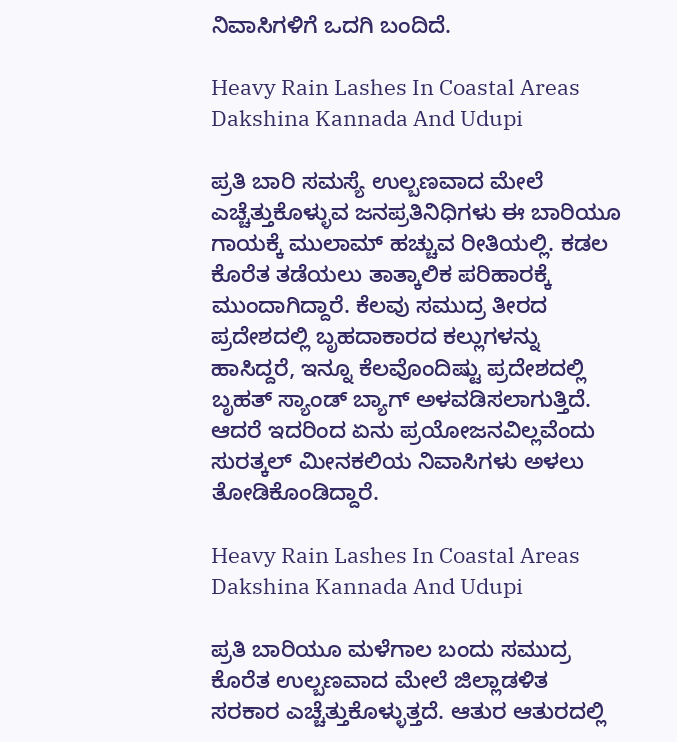ನಿವಾಸಿಗಳಿಗೆ ಒದಗಿ ಬಂದಿದೆ.

Heavy Rain Lashes In Coastal Areas Dakshina Kannada And Udupi

ಪ್ರತಿ ಬಾರಿ ಸಮಸ್ಯೆ ಉಲ್ಬಣವಾದ ಮೇಲೆ ಎಚ್ಚೆತ್ತುಕೊಳ್ಳುವ ಜನಪ್ರತಿನಿಧಿಗಳು ಈ ಬಾರಿಯೂ ಗಾಯಕ್ಕೆ ಮುಲಾಮ್ ಹಚ್ಚುವ ರೀತಿಯಲ್ಲಿ. ಕಡಲ ಕೊರೆತ ತಡೆಯಲು ತಾತ್ಕಾಲಿಕ ಪರಿಹಾರಕ್ಕೆ ಮುಂದಾಗಿದ್ದಾರೆ. ಕೆಲವು ಸಮುದ್ರ ತೀರದ ಪ್ರದೇಶದಲ್ಲಿ ಬೃಹದಾಕಾರದ ಕಲ್ಲುಗಳನ್ನು ಹಾಸಿದ್ದರೆ, ಇನ್ನೂ ಕೆಲವೊಂದಿಷ್ಟು ಪ್ರದೇಶದಲ್ಲಿ ಬೃಹತ್ ಸ್ಯಾಂಡ್ ಬ್ಯಾಗ್ ಅಳವಡಿಸಲಾಗುತ್ತಿದೆ. ಆದರೆ ಇದರಿಂದ ಏನು ಪ್ರಯೋಜನವಿಲ್ಲವೆಂದು ಸುರತ್ಕಲ್ ಮೀನಕಲಿಯ ನಿವಾಸಿಗಳು ಅಳಲು ತೋಡಿಕೊಂಡಿದ್ದಾರೆ.

Heavy Rain Lashes In Coastal Areas Dakshina Kannada And Udupi

ಪ್ರತಿ ಬಾರಿಯೂ ಮಳೆಗಾಲ ಬಂದು ಸಮುದ್ರ ಕೊರೆತ ಉಲ್ಬಣವಾದ ಮೇಲೆ ಜಿಲ್ಲಾಡಳಿತ ಸರಕಾರ ಎಚ್ಚೆತ್ತುಕೊಳ್ಳುತ್ತದೆ. ಆತುರ ಆತುರದಲ್ಲಿ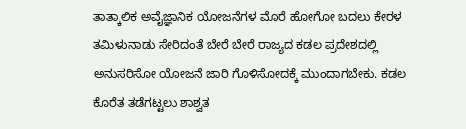ತಾತ್ಕಾಲಿಕ ಅವೈಜ್ಞಾನಿಕ ಯೋಜನೆಗಳ ಮೊರೆ ಹೋಗೋ ಬದಲು ಕೇರಳ ತಮಿಳುನಾಡು ಸೇರಿದಂತೆ ಬೇರೆ ಬೇರೆ ರಾಜ್ಯದ ಕಡಲ ಪ್ರದೇಶದಲ್ಲಿ ಅನುಸರಿಸೋ ಯೋಜನೆ ಜಾರಿ ಗೊಳಿಸೋದಕ್ಕೆ ಮುಂದಾಗಬೇಕು. ಕಡಲ ಕೊರೆತ ತಡೆಗಟ್ಟಲು ಶಾಶ್ವತ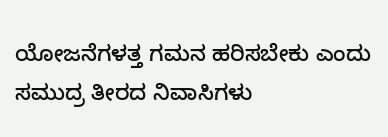ಯೋಜನೆಗಳತ್ತ ಗಮನ ಹರಿಸಬೇಕು ಎಂದು ಸಮುದ್ರ ತೀರದ ನಿವಾಸಿಗಳು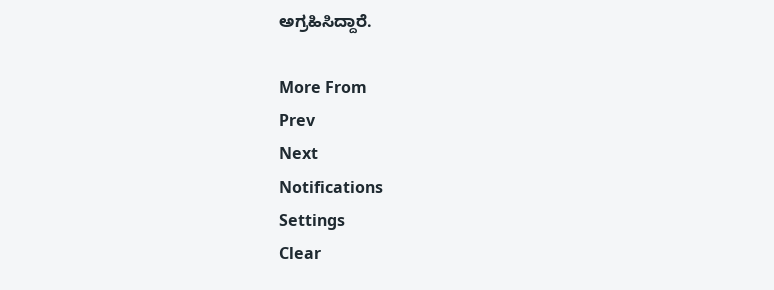ಅಗ್ರಹಿಸಿದ್ದಾರೆ.

More From
Prev
Next
Notifications
Settings
Clear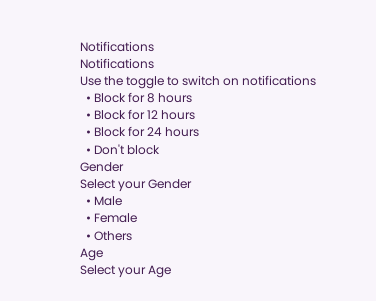Notifications
Notifications
Use the toggle to switch on notifications
  • Block for 8 hours
  • Block for 12 hours
  • Block for 24 hours
  • Don't block
Gender
Select your Gender
  • Male
  • Female
  • Others
Age
Select your Age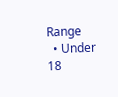Range
  • Under 18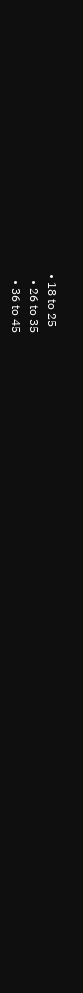• 18 to 25
  • 26 to 35
  • 36 to 45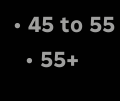• 45 to 55
  • 55+